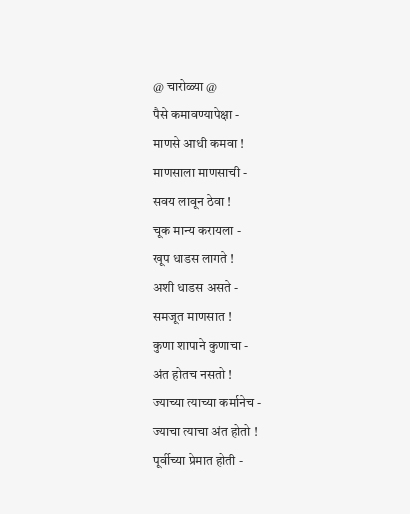@ चारोळ्या @
पैसे कमावण्यापेक्षा -
माणसे आधी कमवा !
माणसाला माणसाची -
सवय लावून ठेवा !
चूक मान्य करायला -
खूप धाडस लागते !
अशी धाडस असते -
समजूत माणसात !
कुणा शापाने कुणाचा -
अंत होतच नसतो !
ज्याच्या त्याच्या कर्मानेच -
ज्याचा त्याचा अंत होतो !
पूर्वीच्या प्रेमात होती -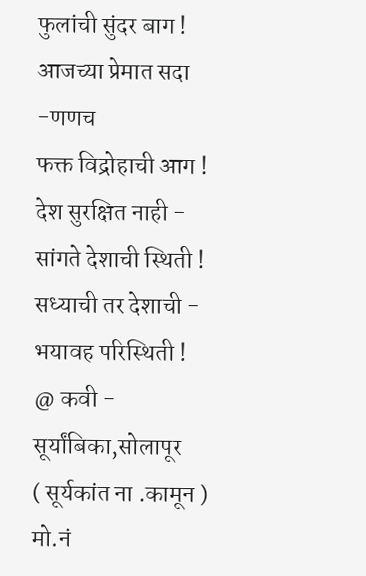फुलांची सुंदर बाग !
आजच्या प्रेमात सदा -णणच
फक्त विद्रोहाची आग !
देश सुरक्षित नाही -
सांगते देशाची स्थिती !
सध्याची तर देशाची -
भयावह परिस्थिती !
@ कवी - सूर्यांबिका,सोलापूर
( सूर्यकांत ना .कामून )
मो.नं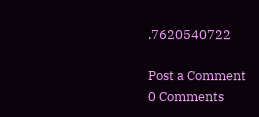.7620540722

Post a Comment
0 Comments